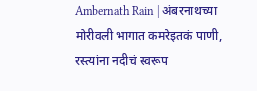Ambernath Rain | अंबरनाथच्या मोरीवली भागात कमरेइतकं पाणी, रस्त्यांना नदीचं स्वरूप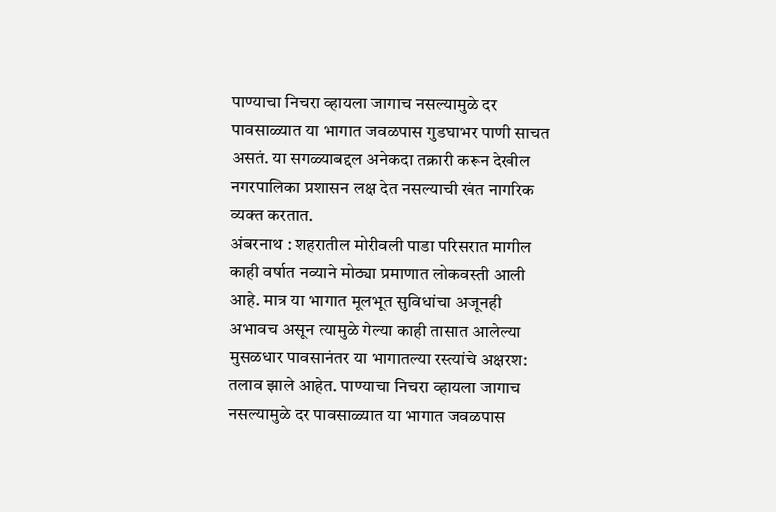पाण्याचा निचरा व्हायला जागाच नसल्यामुळे दर पावसाळ्यात या भागात जवळपास गुडघाभर पाणी साचत असतं. या सगळ्याबद्दल अनेकदा तक्रारी करून देखील नगरपालिका प्रशासन लक्ष देत नसल्याची खंत नागरिक व्यक्त करतात.
अंबरनाथ : शहरातील मोरीवली पाडा परिसरात मागील काही वर्षात नव्याने मोठ्या प्रमाणात लोकवस्ती आली आहे. मात्र या भागात मूलभूत सुविधांचा अजूनही अभावच असून त्यामुळे गेल्या काही तासात आलेल्या मुसळधार पावसानंतर या भागातल्या रस्त्यांचे अक्षरश: तलाव झाले आहेत. पाण्याचा निचरा व्हायला जागाच नसल्यामुळे दर पावसाळ्यात या भागात जवळपास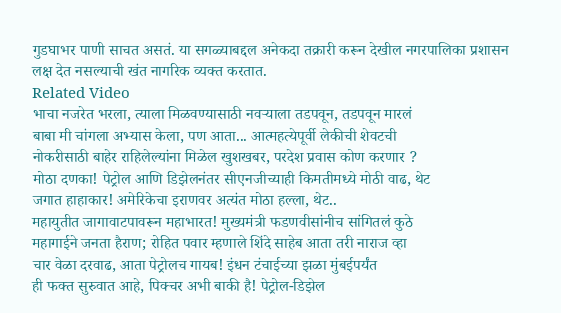गुडघाभर पाणी साचत असतं. या सगळ्याबद्दल अनेकदा तक्रारी करून देखील नगरपालिका प्रशासन लक्ष देत नसल्याची खंत नागरिक व्यक्त करतात.
Related Video
भाचा नजरेत भरला, त्याला मिळवण्यासाठी नवऱ्याला तडपवून, तडपवून मारलं
बाबा मी चांगला अभ्यास केला, पण आता... आत्महत्येपूर्वी लेकीची शेवटची
नोकरीसाठी बाहेर राहिलेल्यांना मिळेल खुशखबर, परदेश प्रवास कोण करणार ?
मोठा दणका! पेट्रोल आणि डिझेलनंतर सीएनजीच्याही किमतीमध्ये मोठी वाढ, थेट
जगात हाहाकार! अमेरिकेचा इराणवर अत्यंत मोठा हल्ला, थेट..
महायुतीत जागावाटपावरून महाभारत! मुख्यमंत्री फडणवीसांनीच सांगितलं कुठे
महागाईने जनता हैराण; रोहित पवार म्हणाले शिंदे साहेब आता तरी नाराज व्हा
चार वेळा दरवाढ, आता पेट्रोलच गायब! इंधन टंचाईच्या झळा मुंबईपर्यंत
ही फक्त सुरुवात आहे, पिक्चर अभी बाकी है! पेट्रोल-डिझेल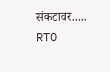संकटावर.....
RTO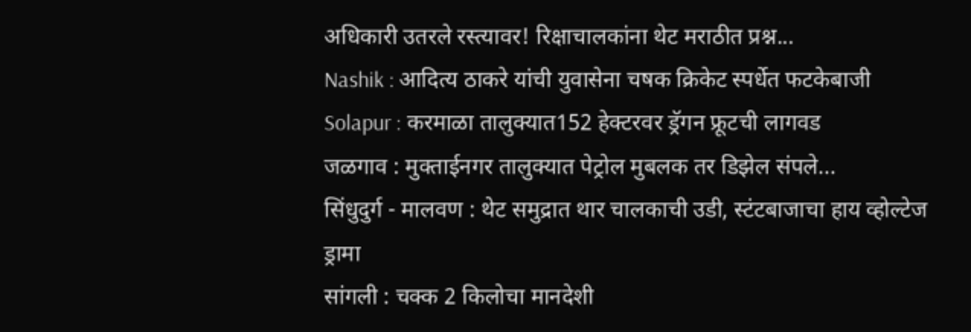अधिकारी उतरले रस्त्यावर! रिक्षाचालकांना थेट मराठीत प्रश्न...
Nashik : आदित्य ठाकरे यांची युवासेना चषक क्रिकेट स्पर्धेत फटकेबाजी
Solapur : करमाळा तालुक्यात152 हेक्टरवर ड्रॅगन फ्रूटची लागवड
जळगाव : मुक्ताईनगर तालुक्यात पेट्रोल मुबलक तर डिझेल संपले...
सिंधुदुर्ग - मालवण : थेट समुद्रात थार चालकाची उडी, स्टंटबाजाचा हाय व्होल्टेज ड्रामा
सांगली : चक्क 2 किलोचा मानदेशी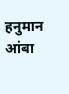हनुमान आंबा